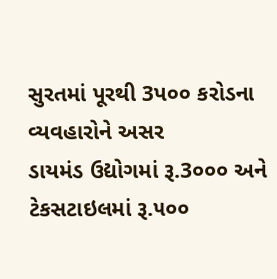સુરતમાં પૂરથી 3પ૦૦ કરોડના વ્યવહારોને અસર
ડાયમંડ ઉદ્યોગમાં રૂ.3૦૦૦ અને ટેકસટાઇલમાં રૂ.૫૦૦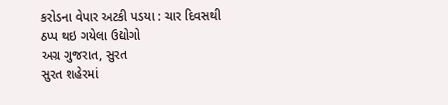કરોડના વેપાર અટકી પડયા : ચાર દિવસથી ઠપ્પ થઇ ગયેલા ઉદ્યોગો
અગ્ર ગુજરાત, સુરત
સુરત શહેરમાં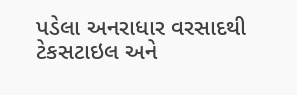પડેલા અનરાધાર વરસાદથી ટેકસટાઇલ અને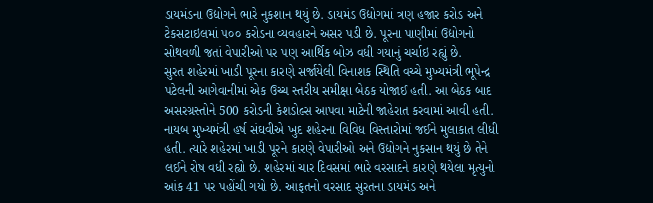ડાયમંડના ઉદ્યોગને ભારે નુકશાન થયું છે. ડાયમંડ ઉદ્યોગમાં ત્રણ હજાર કરોડ અને ટેકસટાઇલમાં ૫૦૦ કરોડના વ્યવહારને અસર પડી છે. પૂરના પાણીમાં ઉદ્યોગનો સોથવળી જતાં વેપારીઓ પર પણ આર્થિક બોઝ વધી ગયાનું ચર્ચાઇ રહ્યું છે.
સુરત શહેરમાં ખાડી પૂરના કારણે સર્જાયેલી વિનાશક સ્થિતિ વચ્ચે મુખ્યમંત્રી ભૂપેન્દ્ર પટેલની આગેવાનીમાં એક ઉચ્ચ સ્તરીય સમીક્ષા બેઠક યોજાઈ હતી. આ બેઠક બાદ અસરગ્રસ્તોને 500 કરોડની કેશડોલ્સ આપવા માટેની જાહેરાત કરવામાં આવી હતી. નાયબ મુખ્યમંત્રી હર્ષ સંઘવીએ ખુદ શહેરના વિવિધ વિસ્તારોમાં જઈને મુલાકાત લીધી હતી. ત્યારે શહેરમાં ખાડી પૂરને કારણે વેપારીઓ અને ઉદ્યોગને નુકસાન થયું છે તેને લઈને રોષ વધી રહ્યો છે. શહેરમાં ચાર દિવસમાં ભારે વરસાદને કારણે થયેલા મૃત્યુનો આંક 41 પર પહોંચી ગયો છે. આફતનો વરસાદ સુરતના ડાયમંડ અને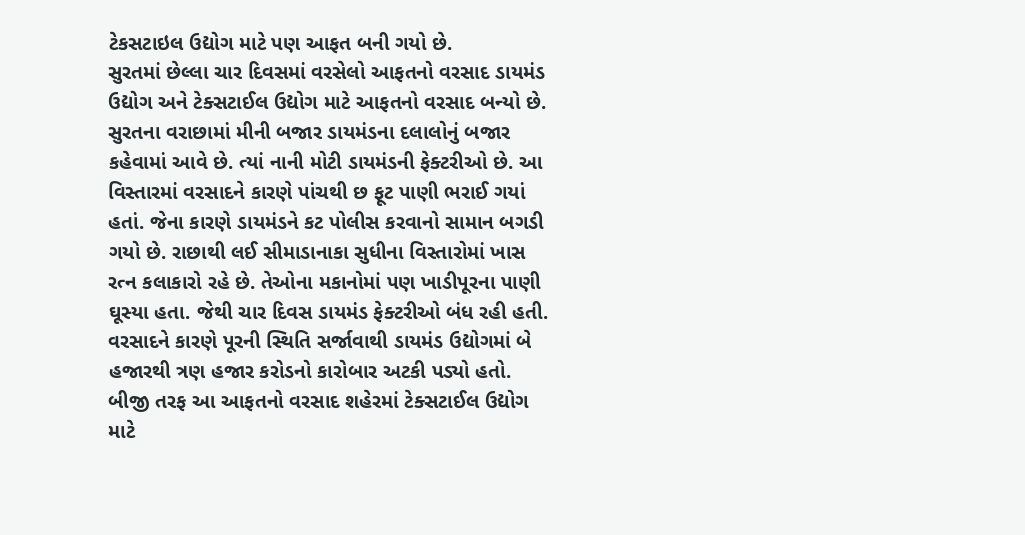ટેકસટાઇલ ઉદ્યોગ માટે પણ આફત બની ગયો છે.
સુરતમાં છેલ્લા ચાર દિવસમાં વરસેલો આફતનો વરસાદ ડાયમંડ ઉદ્યોગ અને ટેક્સટાઈલ ઉદ્યોગ માટે આફતનો વરસાદ બન્યો છે. સુરતના વરાછામાં મીની બજાર ડાયમંડના દલાલોનું બજાર કહેવામાં આવે છે. ત્યાં નાની મોટી ડાયમંડની ફેક્ટરીઓ છે. આ વિસ્તારમાં વરસાદને કારણે પાંચથી છ ફૂટ પાણી ભરાઈ ગયાં હતાં. જેના કારણે ડાયમંડને કટ પોલીસ કરવાનો સામાન બગડી ગયો છે. રાછાથી લઈ સીમાડાનાકા સુધીના વિસ્તારોમાં ખાસ રત્ન કલાકારો રહે છે. તેઓના મકાનોમાં પણ ખાડીપૂરના પાણી ઘૂસ્યા હતા. જેથી ચાર દિવસ ડાયમંડ ફેક્ટરીઓ બંધ રહી હતી. વરસાદને કારણે પૂરની સ્થિતિ સર્જાવાથી ડાયમંડ ઉદ્યોગમાં બે હજારથી ત્રણ હજાર કરોડનો કારોબાર અટકી પડ્યો હતો.
બીજી તરફ આ આફતનો વરસાદ શહેરમાં ટેક્સટાઈલ ઉદ્યોગ માટે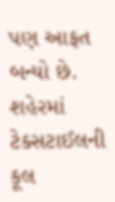પણ આફત બન્યો છે. શહેરમાં ટેક્સટાઈલની કૂલ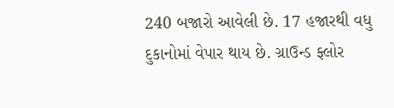240 બજારો આવેલી છે. 17 હજારથી વધુ દુકાનોમાં વેપાર થાય છે. ગ્રાઉન્ડ ફ્લોર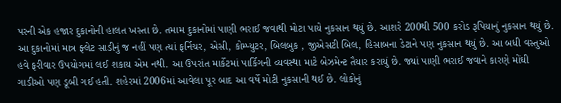પરની એક હજાર દુકાનોની હાલત ખસ્તા છે. તમામ દુકાનોમાં પાણી ભરાઈ જવાથી મોટા પાયે નુકસાન થયું છે. આશરે 200થી 500 કરોડ રૂપિયાનું નુકસાન થયું છે. આ દુકાનોમાં માત્ર ફ્લેટ સાડીનું જ નહીં પણ ત્યાં ફર્નિચર, એસી, કોમ્પ્યુટર, બિલબુક , જીએસટી બિલ, હિસાબના ડેટાને પણ નુકસાન થયું છે. આ બધી વસ્તુઓ હવે ફરીવાર ઉપયોગમાં લઈ શકાય એમ નથી. આ ઉપરાંત માર્કેટમાં પાર્કિગની વ્યવસ્થા માટે બેઝમેન્ટ તૈયાર કરાયું છે. જ્યાં પાણી ભરાઈ જવાને કારણે મોંઘી ગાડીઓ પણ ડૂબી ગઈ હતી. શહેરમાં 2006માં આવેલા પૂર બાદ આ વર્ષે મોટી નુકસાની થઈ છે. લોકોનું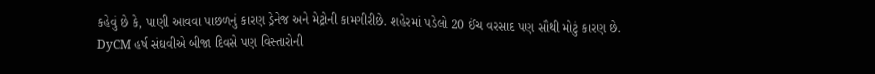કહેવું છે કે, પાણી આવવા પાછળનું કારણ ડ્રેનેજ અને મેટ્રોની કામગીરીછે. શહેરમાં પડેલો 20 ઈંચ વરસાદ પણ સૌથી મોટું કારણ છે.
DyCM હર્ષ સંઘવીએ બીજા દિવસે પણ વિસ્તારોની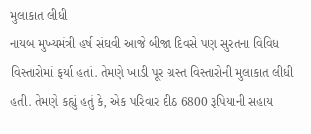મુલાકાત લીધી
નાયબ મુખ્યમંત્રી હર્ષ સંઘવી આજે બીજા દિવસે પણ સુરતના વિવિધ વિસ્તારોમાં ફર્યા હતાં. તેમણે ખાડી પૂર ગ્રસ્ત વિસ્તારોની મુલાકાત લીધી હતી. તેમણે કહ્યું હતું કે, એક પરિવાર દીઠ 6800 રૂપિયાની સહાય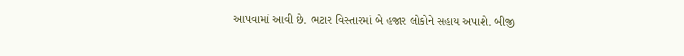આપવામાં આવી છે. ભટાર વિસ્તારમાં બે હજાર લોકોને સહાય અપાશે. બીજી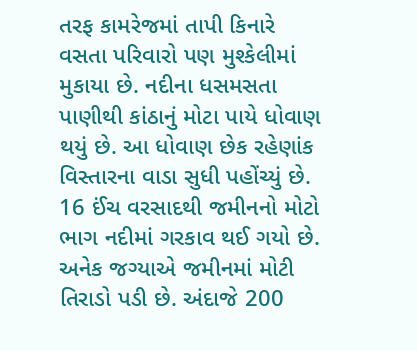તરફ કામરેજમાં તાપી કિનારે વસતા પરિવારો પણ મુશ્કેલીમાં મુકાયા છે. નદીના ધસમસતા પાણીથી કાંઠાનું મોટા પાયે ધોવાણ થયું છે. આ ધોવાણ છેક રહેણાંક વિસ્તારના વાડા સુધી પહોંચ્યું છે. 16 ઈંચ વરસાદથી જમીનનો મોટો ભાગ નદીમાં ગરકાવ થઈ ગયો છે. અનેક જગ્યાએ જમીનમાં મોટી તિરાડો પડી છે. અંદાજે 200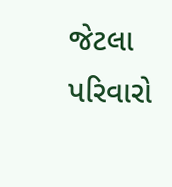જેટલા પરિવારો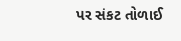પર સંકટ તોળાઈ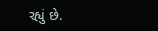રહ્યું છે.